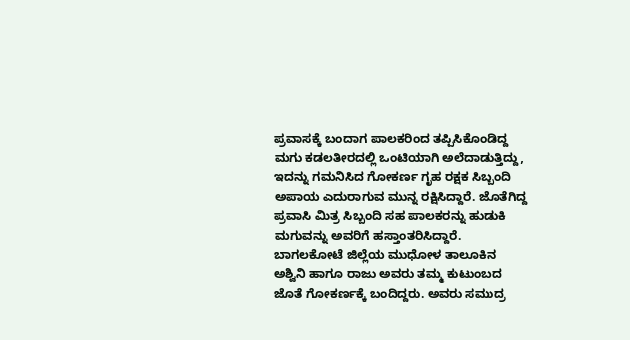ಪ್ರವಾಸಕ್ಕೆ ಬಂದಾಗ ಪಾಲಕರಿಂದ ತಪ್ಪಿಸಿಕೊಂಡಿದ್ದ ಮಗು ಕಡಲತೀರದಲ್ಲಿ ಒಂಟಿಯಾಗಿ ಅಲೆದಾಡುತ್ತಿದ್ದು, ಇದನ್ನು ಗಮನಿಸಿದ ಗೋಕರ್ಣ ಗೃಹ ರಕ್ಷಕ ಸಿಬ್ಬಂದಿ ಅಪಾಯ ಎದುರಾಗುವ ಮುನ್ನ ರಕ್ಷಿಸಿದ್ದಾರೆ. ಜೊತೆಗಿದ್ದ ಪ್ರವಾಸಿ ಮಿತ್ರ ಸಿಬ್ಬಂದಿ ಸಹ ಪಾಲಕರನ್ನು ಹುಡುಕಿ ಮಗುವನ್ನು ಅವರಿಗೆ ಹಸ್ತಾಂತರಿಸಿದ್ದಾರೆ.
ಬಾಗಲಕೋಟೆ ಜಿಲ್ಲೆಯ ಮುಧೋಳ ತಾಲೂಕಿನ ಅಶ್ವಿನಿ ಹಾಗೂ ರಾಜು ಅವರು ತಮ್ಮ ಕುಟುಂಬದ ಜೊತೆ ಗೋಕರ್ಣಕ್ಕೆ ಬಂದಿದ್ದರು. ಅವರು ಸಮುದ್ರ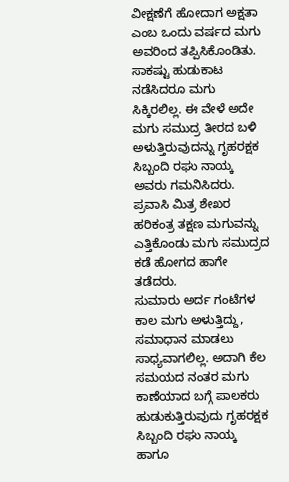ವೀಕ್ಷಣೆಗೆ ಹೋದಾಗ ಅಕ್ಷತಾ ಎಂಬ ಒಂದು ವರ್ಷದ ಮಗು ಅವರಿಂದ ತಪ್ಪಿಸಿಕೊಂಡಿತು. ಸಾಕಷ್ಟು ಹುಡುಕಾಟ ನಡೆಸಿದರೂ ಮಗು ಸಿಕ್ಕಿರಲಿಲ್ಲ. ಈ ವೇಳೆ ಅದೇ ಮಗು ಸಮುದ್ರ ತೀರದ ಬಳಿ ಅಳುತ್ತಿರುವುದನ್ನು ಗೃಹರಕ್ಷಕ ಸಿಬ್ಬಂದಿ ರಘು ನಾಯ್ಕ ಅವರು ಗಮನಿಸಿದರು. ಪ್ರವಾಸಿ ಮಿತ್ರ ಶೇಖರ ಹರಿಕಂತ್ರ ತಕ್ಷಣ ಮಗುವನ್ನು ಎತ್ತಿಕೊಂಡು ಮಗು ಸಮುದ್ರದ ಕಡೆ ಹೋಗದ ಹಾಗೇ ತಡೆದರು.
ಸುಮಾರು ಅರ್ದ ಗಂಟೆಗಳ ಕಾಲ ಮಗು ಅಳುತ್ತಿದ್ದು, ಸಮಾಧಾನ ಮಾಡಲು ಸಾಧ್ಯವಾಗಲಿಲ್ಲ. ಅದಾಗಿ ಕೆಲ ಸಮಯದ ನಂತರ ಮಗು ಕಾಣೆಯಾದ ಬಗ್ಗೆ ಪಾಲಕರು ಹುಡುಕುತ್ತಿರುವುದು ಗೃಹರಕ್ಷಕ ಸಿಬ್ಬಂದಿ ರಘು ನಾಯ್ಕ ಹಾಗೂ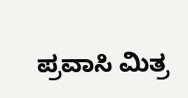ಪ್ರವಾಸಿ ಮಿತ್ರ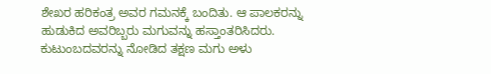ಶೇಖರ ಹರಿಕಂತ್ರ ಅವರ ಗಮನಕ್ಕೆ ಬಂದಿತು. ಆ ಪಾಲಕರನ್ನು ಹುಡುಕಿದ ಅವರಿಬ್ಬರು ಮಗುವನ್ನು ಹಸ್ತಾಂತರಿಸಿದರು. ಕುಟುಂಬದವರನ್ನು ನೋಡಿದ ತಕ್ಷಣ ಮಗು ಅಳು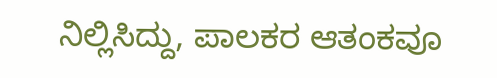ನಿಲ್ಲಿಸಿದ್ದು, ಪಾಲಕರ ಆತಂಕವೂ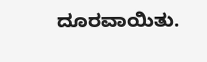ದೂರವಾಯಿತು.